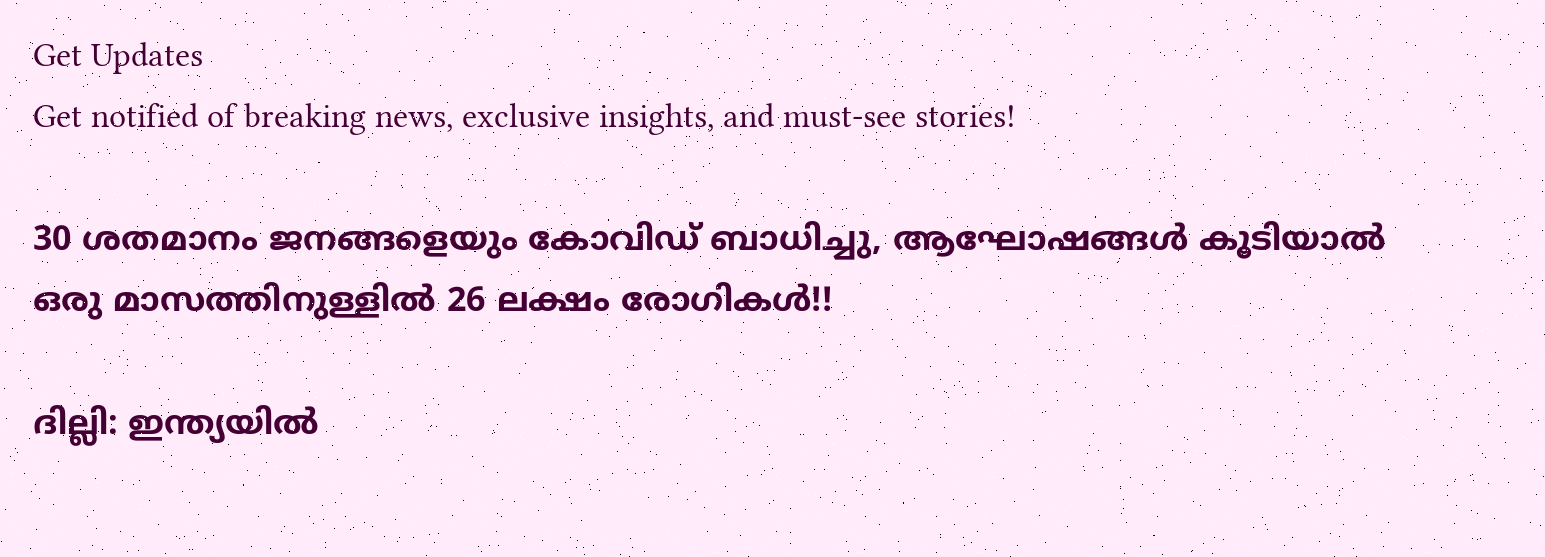Get Updates
Get notified of breaking news, exclusive insights, and must-see stories!

30 ശതമാനം ജനങ്ങളെയും കോവിഡ് ബാധിച്ചു, ആഘോഷങ്ങള്‍ കൂടിയാല്‍ ഒരു മാസത്തിനുള്ളില്‍ 26 ലക്ഷം രോഗികള്‍!!

ദില്ലി: ഇന്ത്യയില്‍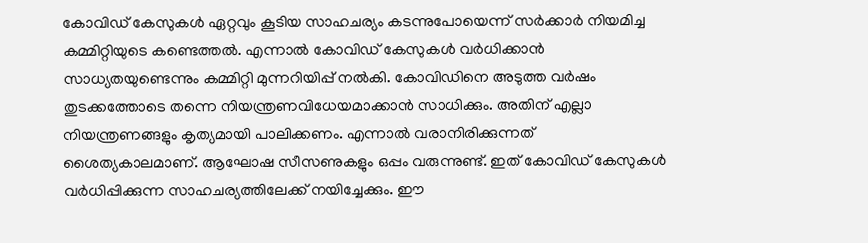കോവിഡ് കേസുകള്‍ ഏറ്റവും കൂടിയ സാഹചര്യം കടന്നുപോയെന്ന് സര്‍ക്കാര്‍ നിയമിച്ച കമ്മിറ്റിയുടെ കണ്ടെത്തല്‍. എന്നാല്‍ കോവിഡ് കേസുകള്‍ വര്‍ധിക്കാന്‍ സാധ്യതയുണ്ടെന്നും കമ്മിറ്റി മുന്നറിയിപ്പ് നല്‍കി. കോവിഡിനെ അടുത്ത വര്‍ഷം തുടക്കത്തോടെ തന്നെ നിയന്ത്രണവിധേയമാക്കാന്‍ സാധിക്കും. അതിന് എല്ലാ നിയന്ത്രണങ്ങളും കൃത്യമായി പാലിക്കണം. എന്നാല്‍ വരാനിരിക്കുന്നത് ശൈത്യകാലമാണ്. ആഘോഷ സീസണുകളും ഒപ്പം വരുന്നുണ്ട്. ഇത് കോവിഡ് കേസുകള്‍ വര്‍ധിപ്പിക്കുന്ന സാഹചര്യത്തിലേക്ക് നയിച്ചേക്കും. ഈ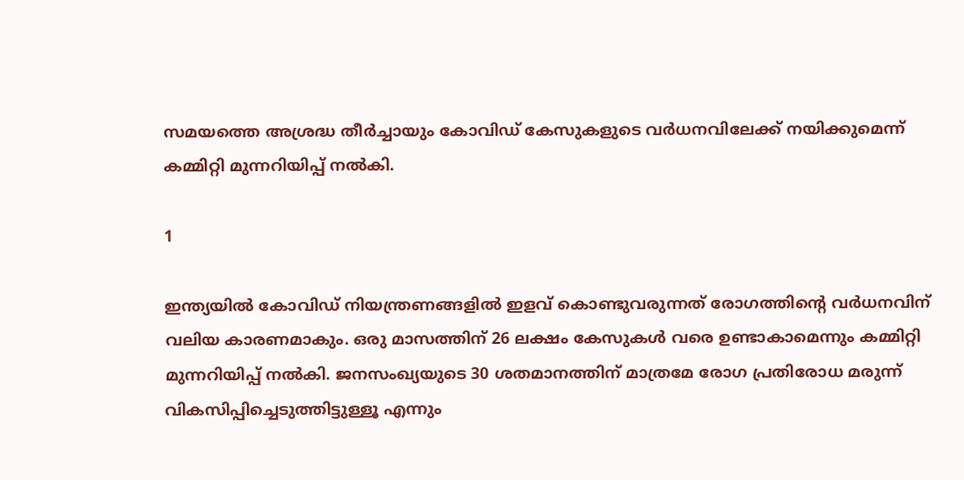സമയത്തെ അശ്രദ്ധ തീര്‍ച്ചായും കോവിഡ് കേസുകളുടെ വര്‍ധനവിലേക്ക് നയിക്കുമെന്ന് കമ്മിറ്റി മുന്നറിയിപ്പ് നല്‍കി.

1

ഇന്ത്യയില്‍ കോവിഡ് നിയന്ത്രണങ്ങളില്‍ ഇളവ് കൊണ്ടുവരുന്നത് രോഗത്തിന്റെ വര്‍ധനവിന് വലിയ കാരണമാകും. ഒരു മാസത്തിന് 26 ലക്ഷം കേസുകള്‍ വരെ ഉണ്ടാകാമെന്നും കമ്മിറ്റി മുന്നറിയിപ്പ് നല്‍കി. ജനസംഖ്യയുടെ 30 ശതമാനത്തിന് മാത്രമേ രോഗ പ്രതിരോധ മരുന്ന് വികസിപ്പിച്ചെടുത്തിട്ടുള്ളൂ എന്നും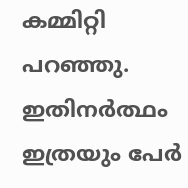കമ്മിറ്റി പറഞ്ഞു. ഇതിനര്‍ത്ഥം ഇത്രയും പേര്‍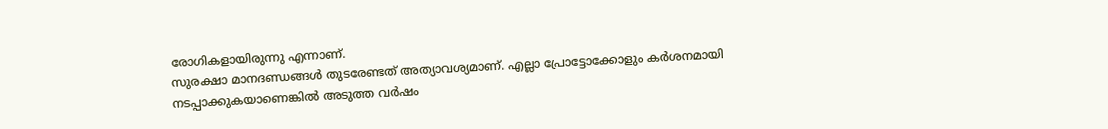രോഗികളായിരുന്നു എന്നാണ്.
സുരക്ഷാ മാനദണ്ഡങ്ങള്‍ തുടരേണ്ടത് അത്യാവശ്യമാണ്. എല്ലാ പ്രോട്ടോക്കോളും കര്‍ശനമായി നടപ്പാക്കുകയാണെങ്കില്‍ അടുത്ത വര്‍ഷം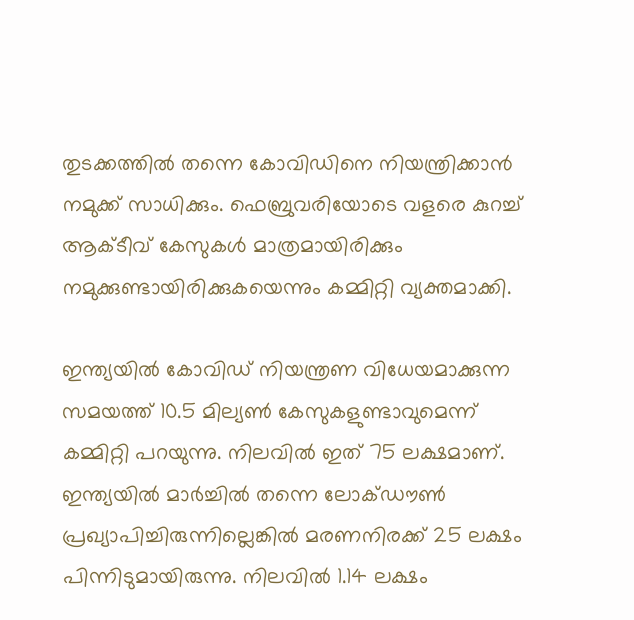തുടക്കത്തില്‍ തന്നെ കോവിഡിനെ നിയന്ത്രിക്കാന്‍ നമുക്ക് സാധിക്കും. ഫെബ്രുവരിയോടെ വളരെ കുറച്ച് ആക്ടീവ് കേസുകള്‍ മാത്രമായിരിക്കും നമുക്കുണ്ടായിരിക്കുകയെന്നും കമ്മിറ്റി വ്യക്തമാക്കി.

ഇന്ത്യയില്‍ കോവിഡ് നിയന്ത്രണ വിധേയമാക്കുന്ന സമയത്ത് 10.5 മില്യണ്‍ കേസുകളുണ്ടാവുമെന്ന് കമ്മിറ്റി പറയുന്നു. നിലവില്‍ ഇത് 75 ലക്ഷമാണ്. ഇന്ത്യയില്‍ മാര്‍ച്ചില്‍ തന്നെ ലോക്ഡൗണ്‍ പ്രഖ്യാപിച്ചിരുന്നില്ലെങ്കില്‍ മരണനിരക്ക് 25 ലക്ഷം പിന്നിടുമായിരുന്നു. നിലവില്‍ 1.14 ലക്ഷം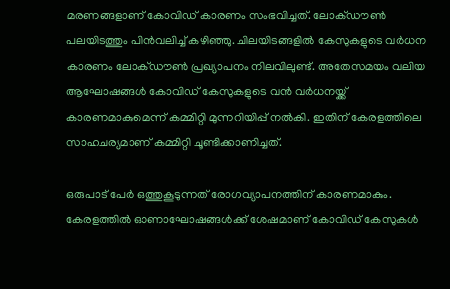മരണങ്ങളാണ് കോവിഡ് കാരണം സംഭവിച്ചത്. ലോക്ഡൗണ്‍ പലയിടത്തും പിന്‍വലിച്ച് കഴിഞ്ഞു. ചിലയിടങ്ങളില്‍ കേസുകളുടെ വര്‍ധന കാരണം ലോക്ഡൗണ്‍ പ്രഖ്യാപനം നിലവിലുണ്ട്. അതേസമയം വലിയ ആഘോഷങ്ങള്‍ കോവിഡ് കേസുകളുടെ വന്‍ വര്‍ധനയ്ക്ക് കാരണമാകുമെന്ന് കമ്മിറ്റി മുന്നറിയിപ്പ് നല്‍കി. ഇതിന് കേരളത്തിലെ സാഹചര്യമാണ് കമ്മിറ്റി ചൂണ്ടിക്കാണിച്ചത്.

ഒരുപാട് പേര്‍ ഒത്തുകൂടുന്നത് രോഗവ്യാപനത്തിന് കാരണമാകും. കേരളത്തില്‍ ഓണാഘോഷങ്ങള്‍ക്ക് ശേഷമാണ് കോവിഡ് കേസുകള്‍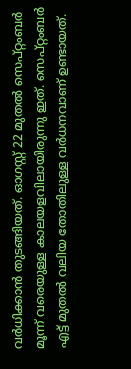വര്‍ധിക്കാന്‍ തുടങ്ങിയത്. ഓഗസ്റ്റ് 22 മുതല്‍ സെപ്റ്റംബര്‍ മൂന്ന് വരെയുള്ള കാലയളവിലായിരുന്നു ഇത്. സെപ്റ്റംബര്‍ എട്ട് മുതല്‍ വലിയ തോതിലുള്ള വര്‍ധനവാണ് ഉണ്ടായത്.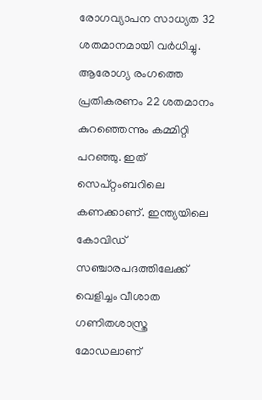രോഗവ്യാപന സാധ്യത 32 ശതമാനമായി വര്‍ധിച്ചു. ആരോഗ്യ രംഗത്തെ പ്രതികരണം 22 ശതമാനം കുറഞ്ഞെന്നും കമ്മിറ്റി പറഞ്ഞു. ഇത് സെപ്റ്റംബറിലെ കണക്കാണ്. ഇന്ത്യയിലെ കോവിഡ് സഞ്ചാരപദത്തിലേക്ക് വെളിച്ചം വീശാത ഗണിതശാസ്ത്ര മോഡലാണ്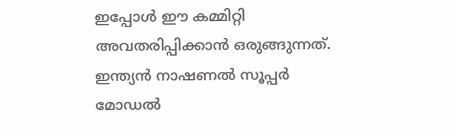ഇപ്പോള്‍ ഈ കമ്മിറ്റി അവതരിപ്പിക്കാന്‍ ഒരുങ്ങുന്നത്. ഇന്ത്യന്‍ നാഷണല്‍ സൂപ്പര്‍ മോഡല്‍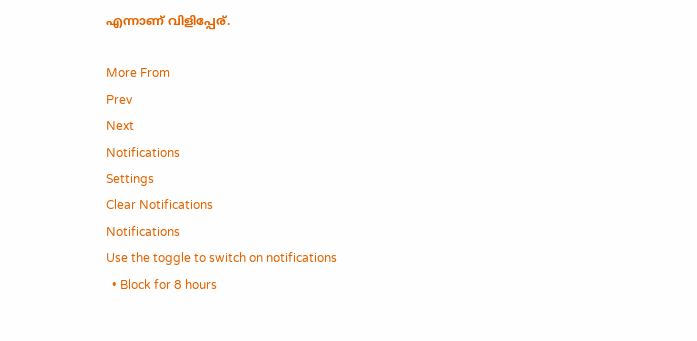എന്നാണ് വിളിപ്പേര്.

More From
Prev
Next
Notifications
Settings
Clear Notifications
Notifications
Use the toggle to switch on notifications
  • Block for 8 hours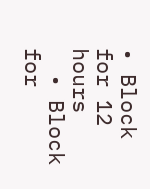• Block for 12 hours
  • Block for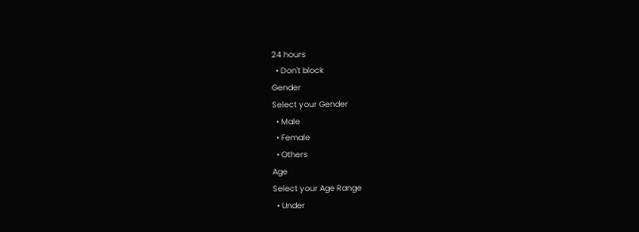24 hours
  • Don't block
Gender
Select your Gender
  • Male
  • Female
  • Others
Age
Select your Age Range
  • Under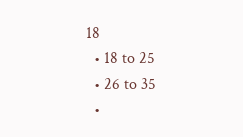18
  • 18 to 25
  • 26 to 35
  •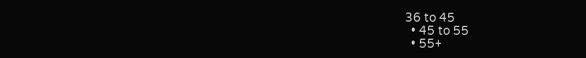36 to 45
  • 45 to 55
  • 55+